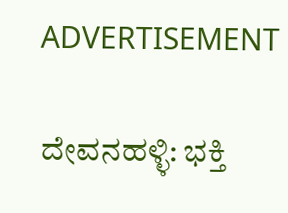ADVERTISEMENT

ದೇವನಹಳ್ಳಿ: ಭಕ್ತಿ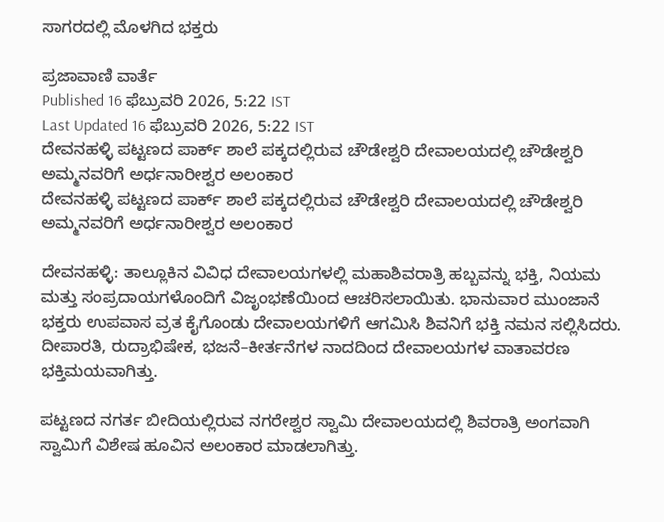ಸಾಗರದಲ್ಲಿ ಮೊಳಗಿದ ಭಕ್ತರು

ಪ್ರಜಾವಾಣಿ ವಾರ್ತೆ
Published 16 ಫೆಬ್ರುವರಿ 2026, 5:22 IST
Last Updated 16 ಫೆಬ್ರುವರಿ 2026, 5:22 IST
ದೇವನಹಳ್ಳಿ ಪಟ್ಟಣದ ಪಾರ್ಕ್ ಶಾಲೆ ಪಕ್ಕದಲ್ಲಿರುವ ಚೌಡೇಶ್ವರಿ ದೇವಾಲಯದಲ್ಲಿ ಚೌಡೇಶ್ವರಿ ಅಮ್ಮನವರಿಗೆ ಅರ್ಧನಾರೀಶ್ವರ ಅಲಂಕಾರ
ದೇವನಹಳ್ಳಿ ಪಟ್ಟಣದ ಪಾರ್ಕ್ ಶಾಲೆ ಪಕ್ಕದಲ್ಲಿರುವ ಚೌಡೇಶ್ವರಿ ದೇವಾಲಯದಲ್ಲಿ ಚೌಡೇಶ್ವರಿ ಅಮ್ಮನವರಿಗೆ ಅರ್ಧನಾರೀಶ್ವರ ಅಲಂಕಾರ

ದೇವನಹಳ್ಳಿ: ತಾಲ್ಲೂಕಿನ ವಿವಿಧ ದೇವಾಲಯಗಳಲ್ಲಿ ಮಹಾಶಿವರಾತ್ರಿ ಹಬ್ಬವನ್ನು ಭಕ್ತಿ, ನಿಯಮ ಮತ್ತು ಸಂಪ್ರದಾಯಗಳೊಂದಿಗೆ ವಿಜೃಂಭಣೆಯಿಂದ ಆಚರಿಸಲಾಯಿತು. ಭಾನುವಾರ ಮುಂಜಾನೆ ಭಕ್ತರು ಉಪವಾಸ ವ್ರತ ಕೈಗೊಂಡು ದೇವಾಲಯಗಳಿಗೆ ಆಗಮಿಸಿ ಶಿವನಿಗೆ ಭಕ್ತಿ ನಮನ ಸಲ್ಲಿಸಿದರು. ದೀಪಾರತಿ, ರುದ್ರಾಭಿಷೇಕ, ಭಜನೆ–ಕೀರ್ತನೆಗಳ ನಾದದಿಂದ ದೇವಾಲಯಗಳ ವಾತಾವರಣ ಭಕ್ತಿಮಯವಾಗಿತ್ತು.

ಪಟ್ಟಣದ ನಗರ್ತ ಬೀದಿಯಲ್ಲಿರುವ ನಗರೇಶ್ವರ ಸ್ವಾಮಿ ದೇವಾಲಯದಲ್ಲಿ ಶಿವರಾತ್ರಿ ಅಂಗವಾಗಿ ಸ್ವಾಮಿಗೆ ವಿಶೇಷ ಹೂವಿನ ಅಲಂಕಾರ ಮಾಡಲಾಗಿತ್ತು.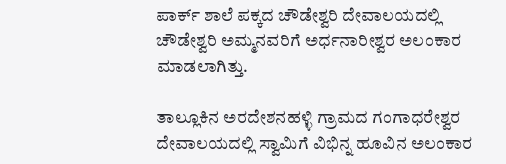ಪಾರ್ಕ್ ಶಾಲೆ ಪಕ್ಕದ ಚೌಡೇಶ್ವರಿ ದೇವಾಲಯದಲ್ಲಿ ಚೌಡೇಶ್ವರಿ ಅಮ್ಮನವರಿಗೆ ಅರ್ಧನಾರೀಶ್ವರ ಅಲಂಕಾರ ಮಾಡಲಾಗಿತ್ತು.

ತಾಲ್ಲೂಕಿನ ಅರದೇಶನಹಳ್ಳಿ ಗ್ರಾಮದ ಗಂಗಾಧರೇಶ್ವರ ದೇವಾಲಯದಲ್ಲಿ ಸ್ವಾಮಿಗೆ ವಿಭಿನ್ನ ಹೂವಿನ ಅಲಂಕಾರ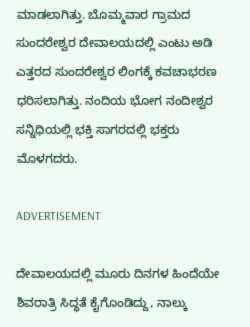ಮಾಡಲಾಗಿತ್ತು. ಬೊಮ್ಮವಾರ ಗ್ರಾಮದ ಸುಂದರೇಶ್ವರ ದೇವಾಲಯದಲ್ಲಿ ಎಂಟು ಅಡಿ ಎತ್ತರದ ಸುಂದರೇಶ್ವರ ಲಿಂಗಕ್ಕೆ ಕವಚಾಭರಣ ಧರಿಸಲಾಗಿತ್ತು. ನಂದಿಯ ಭೋಗ ನಂದೀಶ್ವರ ಸನ್ನಿಧಿಯಲ್ಲಿ ಭಕ್ತಿ ಸಾಗರದಲ್ಲಿ ಭಕ್ತರು ಮೊಳಗದರು.

ADVERTISEMENT

ದೇವಾಲಯದಲ್ಲಿ ಮೂರು ದಿನಗಳ ಹಿಂದೆಯೇ ಶಿವರಾತ್ರಿ ಸಿದ್ಧತೆ ಕೈಗೊಂಡಿದ್ದು, ನಾಲ್ಕು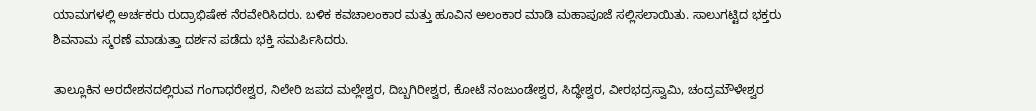ಯಾಮಗಳಲ್ಲಿ ಅರ್ಚಕರು ರುದ್ರಾಭಿಷೇಕ ನೆರವೇರಿಸಿದರು. ಬಳಿಕ ಕವಚಾಲಂಕಾರ ಮತ್ತು ಹೂವಿನ ಅಲಂಕಾರ ಮಾಡಿ ಮಹಾಪೂಜೆ ಸಲ್ಲಿಸಲಾಯಿತು. ಸಾಲುಗಟ್ಟಿದ ಭಕ್ತರು ಶಿವನಾಮ ಸ್ಮರಣೆ ಮಾಡುತ್ತಾ ದರ್ಶನ ಪಡೆದು ಭಕ್ತಿ ಸಮರ್ಪಿಸಿದರು.

ತಾಲ್ಲೂಕಿನ ಅರದೇಶನದಲ್ಲಿರುವ ಗಂಗಾಧರೇಶ್ವರ, ನಿಲೇರಿ ಜಪದ ಮಲ್ಲೇಶ್ವರ, ದಿಬ್ಬಗಿರೀಶ್ವರ, ಕೋಟೆ ನಂಜುಂಡೇಶ್ವರ, ಸಿದ್ಧೇಶ್ವರ, ವೀರಭದ್ರಸ್ವಾಮಿ, ಚಂದ್ರಮೌಳೇಶ್ವರ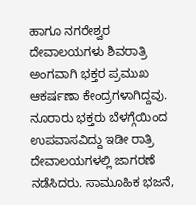ಹಾಗೂ ನಗರೇಶ್ವರ ದೇವಾಲಯಗಳು ಶಿವರಾತ್ರಿ ಅಂಗವಾಗಿ ಭಕ್ತರ ಪ್ರಮುಖ ಆಕರ್ಷಣಾ ಕೇಂದ್ರಗಳಾಗಿದ್ದವು. ನೂರಾರು ಭಕ್ತರು ಬೆಳಗ್ಗೆಯಿಂದ ಉಪವಾಸವಿದ್ದು ಇಡೀ ರಾತ್ರಿ ದೇವಾಲಯಗಳಲ್ಲಿ ಜಾಗರಣೆ ನಡೆಸಿದರು. ಸಾಮೂಹಿಕ ಭಜನೆ,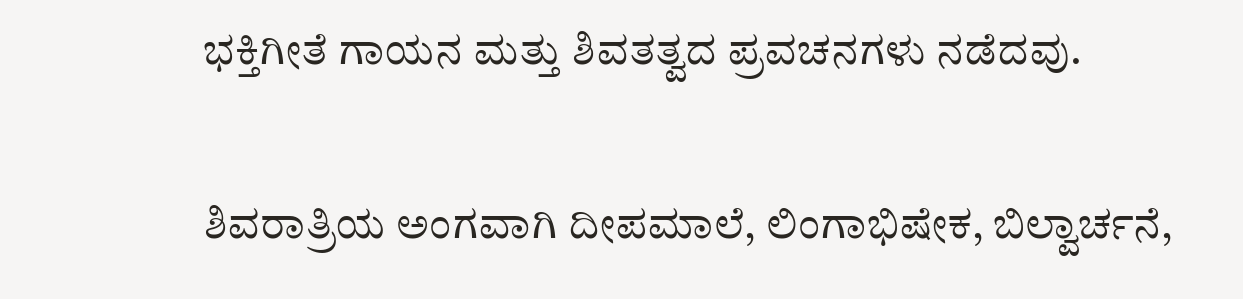ಭಕ್ತಿಗೀತೆ ಗಾಯನ ಮತ್ತು ಶಿವತತ್ವದ ಪ್ರವಚನಗಳು ನಡೆದವು.

ಶಿವರಾತ್ರಿಯ ಅಂಗವಾಗಿ ದೀಪಮಾಲೆ, ಲಿಂಗಾಭಿಷೇಕ, ಬಿಲ್ವಾರ್ಚನೆ,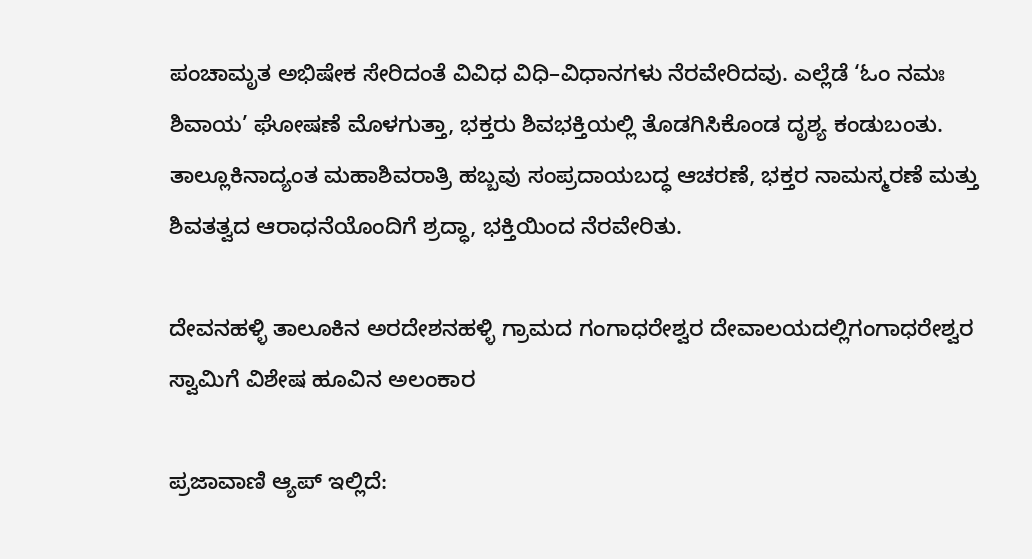ಪಂಚಾಮೃತ ಅಭಿಷೇಕ ಸೇರಿದಂತೆ ವಿವಿಧ ವಿಧಿ–ವಿಧಾನಗಳು ನೆರವೇರಿದವು. ಎಲ್ಲೆಡೆ ‘ಓಂ ನಮಃ ಶಿವಾಯ’ ಘೋಷಣೆ ಮೊಳಗುತ್ತಾ, ಭಕ್ತರು ಶಿವಭಕ್ತಿಯಲ್ಲಿ ತೊಡಗಿಸಿಕೊಂಡ ದೃಶ್ಯ ಕಂಡುಬಂತು. ತಾಲ್ಲೂಕಿನಾದ್ಯಂತ ಮಹಾಶಿವರಾತ್ರಿ ಹಬ್ಬವು ಸಂಪ್ರದಾಯಬದ್ಧ ಆಚರಣೆ, ಭಕ್ತರ ನಾಮಸ್ಮರಣೆ ಮತ್ತು ಶಿವತತ್ವದ ಆರಾಧನೆಯೊಂದಿಗೆ ಶ್ರದ್ಧಾ, ಭಕ್ತಿಯಿಂದ ನೆರವೇರಿತು.

ದೇವನಹಳ್ಳಿ ತಾಲೂಕಿನ ಅರದೇಶನಹಳ್ಳಿ ಗ್ರಾಮದ ಗಂಗಾಧರೇಶ್ವರ ದೇವಾಲಯದಲ್ಲಿಗಂಗಾಧರೇಶ್ವರ ಸ್ವಾಮಿಗೆ ವಿಶೇಷ ಹೂವಿನ ಅಲಂಕಾರ

ಪ್ರಜಾವಾಣಿ ಆ್ಯಪ್ ಇಲ್ಲಿದೆ: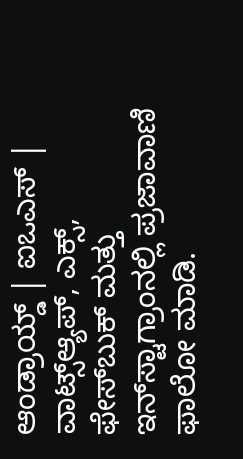ಆಂಡ್ರಾಯ್ಡ್ | ಐಒಎಸ್ | ವಾಟ್ಸ್ಆ್ಯಪ್, ಎಕ್ಸ್, ಫೇಸ್‌ಬುಕ್ ಮತ್ತು ಇನ್‌ಸ್ಟಾಗ್ರಾಂನಲ್ಲಿ ಪ್ರಜಾವಾಣಿ ಫಾಲೋ ಮಾಡಿ.